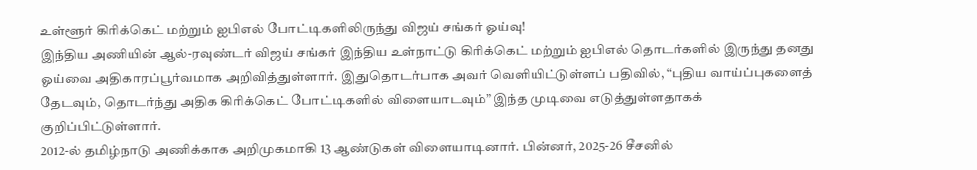உள்ளூர் கிரிக்கெட் மற்றும் ஐபிஎல் போட்டிகளிலிருந்து விஜய் சங்கர் ஓய்வு!
இந்திய அணியின் ஆல்-ரவுண்டர் விஜய் சங்கர் இந்திய உள்நாட்டு கிரிக்கெட் மற்றும் ஐபிஎல் தொடர்களில் இருந்து தனது ஓய்வை அதிகாரப்பூர்வமாக அறிவித்துள்ளார். இதுதொடர்பாக அவர் வெளியிட்டுள்ளப் பதிவில், “புதிய வாய்ப்புகளைத் தேடவும், தொடர்ந்து அதிக கிரிக்கெட் போட்டிகளில் விளையாடவும்” இந்த முடிவை எடுத்துள்ளதாகக் குறிப்பிட்டுள்ளார்.
2012-ல் தமிழ்நாடு அணிக்காக அறிமுகமாகி 13 ஆண்டுகள் விளையாடினார். பின்னர், 2025-26 சீசனில்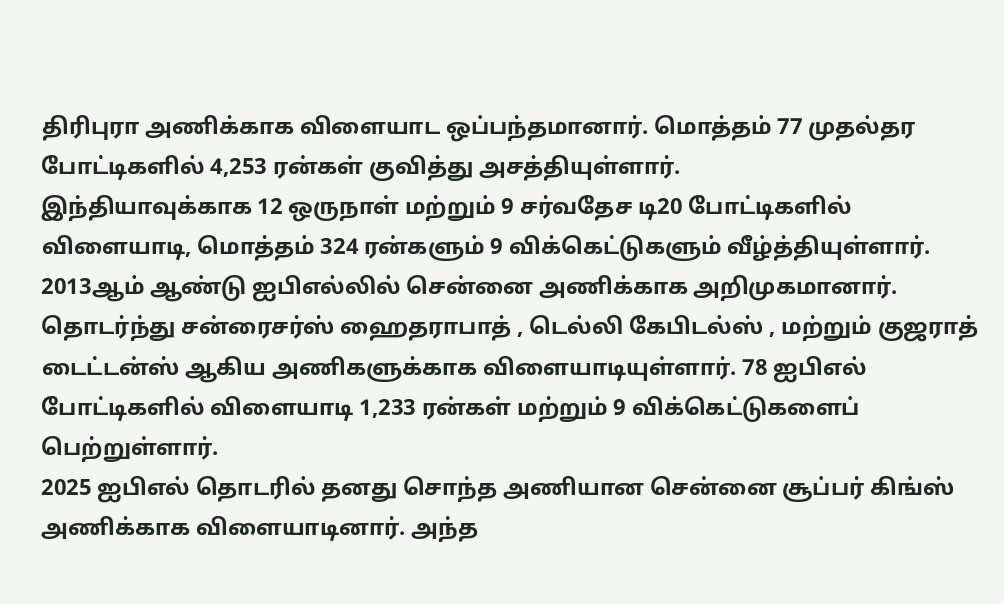திரிபுரா அணிக்காக விளையாட ஒப்பந்தமானார். மொத்தம் 77 முதல்தர போட்டிகளில் 4,253 ரன்கள் குவித்து அசத்தியுள்ளார்.
இந்தியாவுக்காக 12 ஒருநாள் மற்றும் 9 சர்வதேச டி20 போட்டிகளில் விளையாடி, மொத்தம் 324 ரன்களும் 9 விக்கெட்டுகளும் வீழ்த்தியுள்ளார்.
2013ஆம் ஆண்டு ஐபிஎல்லில் சென்னை அணிக்காக அறிமுகமானார். தொடர்ந்து சன்ரைசர்ஸ் ஹைதராபாத் , டெல்லி கேபிடல்ஸ் , மற்றும் குஜராத் டைட்டன்ஸ் ஆகிய அணிகளுக்காக விளையாடியுள்ளார். 78 ஐபிஎல் போட்டிகளில் விளையாடி 1,233 ரன்கள் மற்றும் 9 விக்கெட்டுகளைப் பெற்றுள்ளார்.
2025 ஐபிஎல் தொடரில் தனது சொந்த அணியான சென்னை சூப்பர் கிங்ஸ் அணிக்காக விளையாடினார். அந்த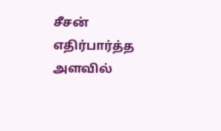சீசன் எதிர்பார்த்த அளவில்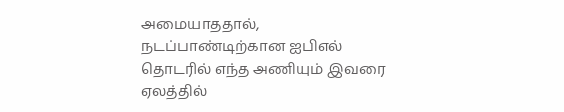அமையாததால், நடப்பாண்டிற்கான ஐபிஎல் தொடரில் எந்த அணியும் இவரை ஏலத்தில்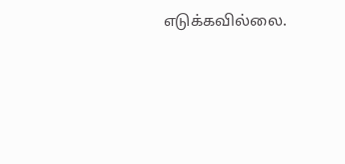எடுக்கவில்லை.